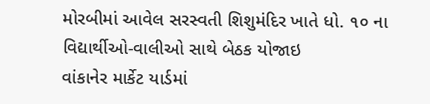મોરબીમાં આવેલ સરસ્વતી શિશુમંદિર ખાતે ધો. ૧૦ ના વિદ્યાર્થીઓ-વાલીઓ સાથે બેઠક યોજાઇ
વાંકાનેર માર્કેટ યાર્ડમાં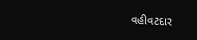વહીવટદાર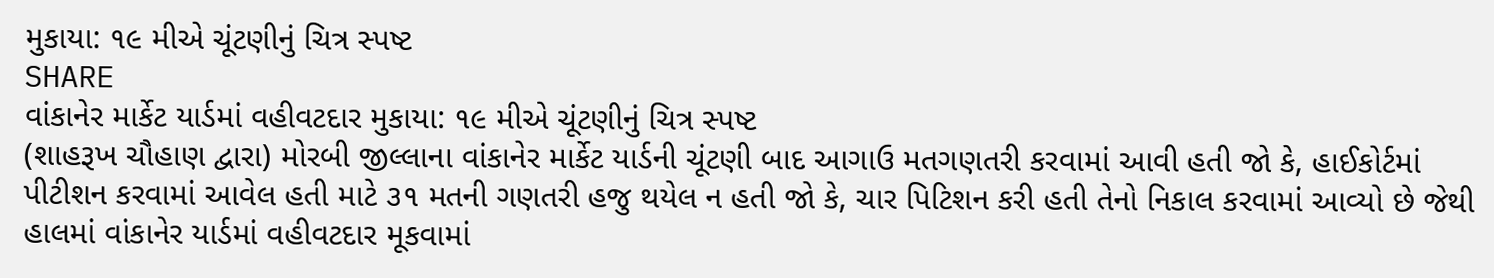મુકાયા: ૧૯ મીએ ચૂંટણીનું ચિત્ર સ્પષ્ટ
SHARE
વાંકાનેર માર્કેટ યાર્ડમાં વહીવટદાર મુકાયા: ૧૯ મીએ ચૂંટણીનું ચિત્ર સ્પષ્ટ
(શાહરૂખ ચૌહાણ દ્વારા) મોરબી જીલ્લાના વાંકાનેર માર્કેટ યાર્ડની ચૂંટણી બાદ આગાઉ મતગણતરી કરવામાં આવી હતી જો કે, હાઈકોર્ટમાં પીટીશન કરવામાં આવેલ હતી માટે ૩૧ મતની ગણતરી હજુ થયેલ ન હતી જો કે, ચાર પિટિશન કરી હતી તેનો નિકાલ કરવામાં આવ્યો છે જેથી હાલમાં વાંકાનેર યાર્ડમાં વહીવટદાર મૂકવામાં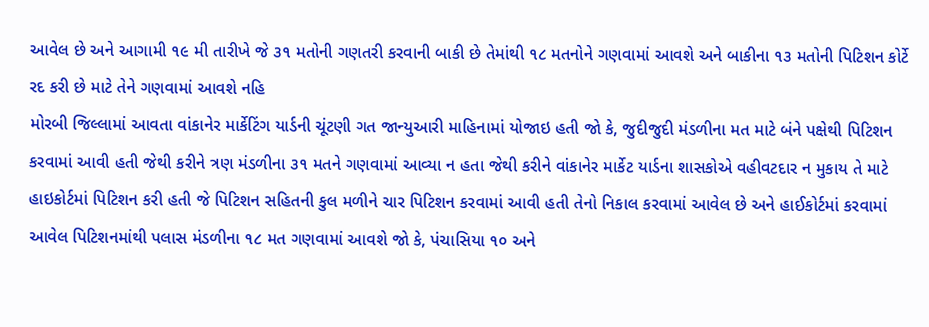આવેલ છે અને આગામી ૧૯ મી તારીખે જે ૩૧ મતોની ગણતરી કરવાની બાકી છે તેમાંથી ૧૮ મતનોને ગણવામાં આવશે અને બાકીના ૧૩ મતોની પિટિશન કોર્ટે રદ કરી છે માટે તેને ગણવામાં આવશે નહિ
મોરબી જિલ્લામાં આવતા વાંકાનેર માર્કેટિંગ યાર્ડની ચૂંટણી ગત જાન્યુઆરી માહિનામાં યોજાઇ હતી જો કે, જુદીજુદી મંડળીના મત માટે બંને પક્ષેથી પિટિશન કરવામાં આવી હતી જેથી કરીને ત્રણ મંડળીના ૩૧ મતને ગણવામાં આવ્યા ન હતા જેથી કરીને વાંકાનેર માર્કેટ યાર્ડના શાસકોએ વહીવટદાર ન મુકાય તે માટે હાઇકોર્ટમાં પિટિશન કરી હતી જે પિટિશન સહિતની કુલ મળીને ચાર પિટિશન કરવામાં આવી હતી તેનો નિકાલ કરવામાં આવેલ છે અને હાઈકોર્ટમાં કરવામાં આવેલ પિટિશનમાંથી પલાસ મંડળીના ૧૮ મત ગણવામાં આવશે જો કે, પંચાસિયા ૧૦ અને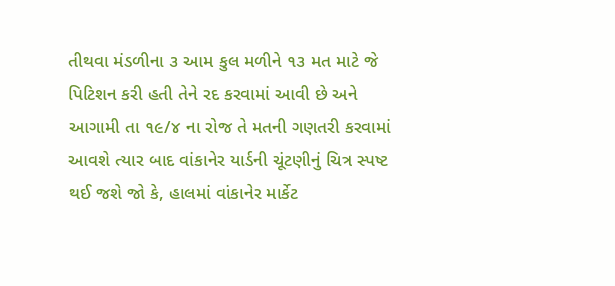તીથવા મંડળીના ૩ આમ કુલ મળીને ૧૩ મત માટે જે પિટિશન કરી હતી તેને રદ કરવામાં આવી છે અને આગામી તા ૧૯/૪ ના રોજ તે મતની ગણતરી કરવામાં આવશે ત્યાર બાદ વાંકાનેર યાર્ડની ચૂંટણીનું ચિત્ર સ્પષ્ટ થઈ જશે જો કે, હાલમાં વાંકાનેર માર્કેટ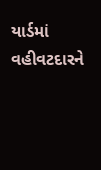યાર્ડમાં વહીવટદારને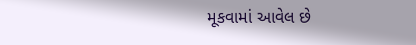મૂકવામાં આવેલ છે